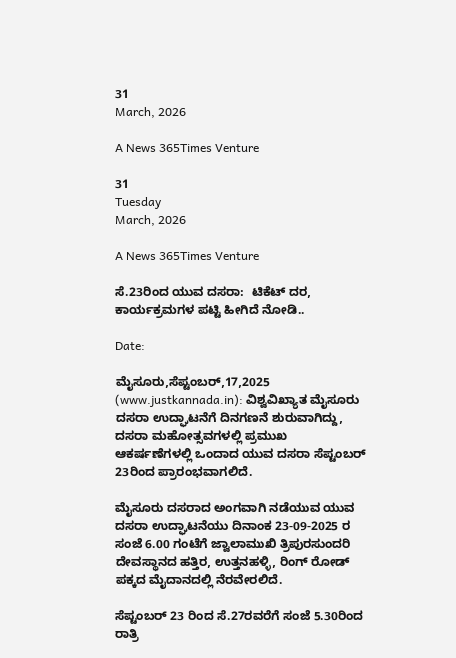31
March, 2026

A News 365Times Venture

31
Tuesday
March, 2026

A News 365Times Venture

ಸೆ.23ರಿಂದ ಯುವ ದಸರಾ:  ಟಿಕೆಟ್ ದರ, ಕಾರ್ಯಕ್ರಮಗಳ ಪಟ್ಟಿ ಹೀಗಿದೆ ನೋಡಿ..

Date:

ಮೈಸೂರು,ಸೆಪ್ಟಂಬರ್,17,2025 (www.justkannada.in): ವಿಶ್ವವಿಖ್ಯಾತ ಮೈಸೂರು  ದಸರಾ ಉದ್ಘಾಟನೆಗೆ ದಿನಗಣನೆ ಶುರುವಾಗಿದ್ದು, ದಸರಾ ಮಹೋತ್ಸವಗಳಲ್ಲಿ ಪ್ರಮುಖ ಆಕರ್ಷಣೆಗಳಲ್ಲಿ ಒಂದಾದ ಯುವ ದಸರಾ ಸೆಪ್ಟಂಬರ್ 23ರಿಂದ ಪ್ರಾರಂಭವಾಗಲಿದೆ.

ಮೈಸೂರು ದಸರಾದ ಅಂಗವಾಗಿ ನಡೆಯುವ ಯುವ ದಸರಾ ಉದ್ಘಾಟನೆಯು ದಿನಾಂಕ 23-09-2025 ರ ಸಂಜೆ 6.00 ಗಂಟೆಗೆ ಜ್ವಾಲಾಮುಖಿ ತ್ರಿಪುರಸುಂದರಿ ದೇವಸ್ಥಾನದ ಹತ್ತಿರ, ಉತ್ತನಹಳ್ಳಿ, ರಿಂಗ್ ರೋಡ್ ಪಕ್ಕದ ಮೈದಾನದಲ್ಲಿ ನೆರವೇರಲಿದೆ.

ಸೆಪ್ಟಂಬರ್ 23 ರಿಂದ ಸೆ.27ರವರೆಗೆ ಸಂಜೆ 5.30ರಿಂದ ರಾತ್ರಿ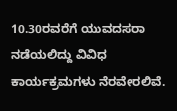10.30ರವರೆಗೆ ಯುವದಸರಾ ನಡೆಯಲಿದ್ದು ವಿವಿಧ ಕಾರ್ಯಕ್ರಮಗಳು ನೆರವೇರಲಿವೆ.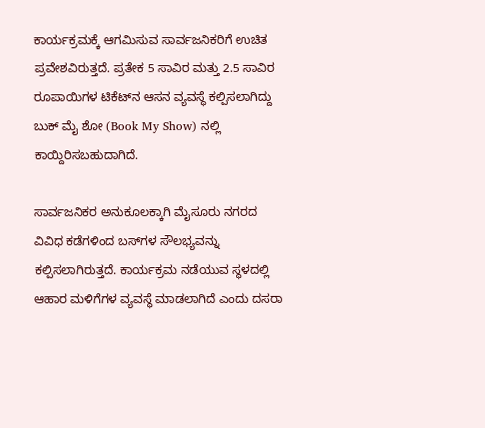ಕಾರ್ಯಕ್ರಮಕ್ಕೆ ಆಗಮಿಸುವ ಸಾರ್ವಜನಿಕರಿಗೆ ಉಚಿತ ಪ್ರವೇಶವಿರುತ್ತದೆ. ಪ್ರತೇಕ 5 ಸಾವಿರ ಮತ್ತು 2.5 ಸಾವಿರ ರೂಪಾಯಿಗಳ ಟಿಕೆಟ್‌ನ ಆಸನ ವ್ಯವಸ್ಥೆ ಕಲ್ಪಿಸಲಾಗಿದ್ದು ಬುಕ್ ಮೈ ಶೋ (Book My Show) ನಲ್ಲಿ ಕಾಯ್ದಿರಿಸಬಹುದಾಗಿದೆ.

ಸಾರ್ವಜನಿಕರ ಅನುಕೂಲಕ್ಕಾಗಿ ಮೈಸೂರು ನಗರದ ವಿವಿಧ ಕಡೆಗಳಿಂದ ಬಸ್‌ಗಳ ಸೌಲಭ್ಯವನ್ನು ಕಲ್ಪಿಸಲಾಗಿರುತ್ತದೆ. ಕಾರ್ಯಕ್ರಮ ನಡೆಯುವ ಸ್ಥಳದಲ್ಲಿ ಆಹಾರ ಮಳಿಗೆಗಳ ವ್ಯವಸ್ಥೆ ಮಾಡಲಾಗಿದೆ ಎಂದು ದಸರಾ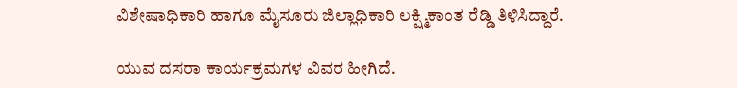ವಿಶೇಷಾಧಿಕಾರಿ ಹಾಗೂ ಮೈಸೂರು ಜಿಲ್ಲಾಧಿಕಾರಿ ಲಕ್ಷ್ಮಿಕಾಂತ ರೆಡ್ಡಿ ತಿಳಿಸಿದ್ದಾರೆ.

ಯುವ ದಸರಾ ಕಾರ್ಯಕ್ರಮಗಳ ವಿವರ ಹೀಗಿದೆ.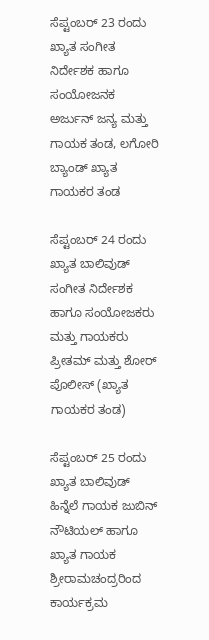ಸೆಪ್ಟಂಬರ್ 23 ರಂದು  ಖ್ಯಾತ ಸಂಗೀತ ನಿರ್ದೇಶಕ ಹಾಗೂ ಸಂಯೋಜನಕ ಅರ್ಜುನ್ ಜನ್ಯ ಮತ್ತು ಗಾಯಕ ತಂಡ, ಲಗೋರಿ ಬ್ಯಾಂಡ್ ಖ್ಯಾತ ಗಾಯಕರ ತಂಡ

ಸೆಪ್ಟಂಬರ್ 24 ರಂದು  ಖ್ಯಾತ ಬಾಲಿವುಡ್ ಸಂಗೀತ ನಿರ್ದೇಶಕ ಹಾಗೂ ಸಂಯೋಜಕರು ಮತ್ತು ಗಾಯಕರು ಪ್ರೀತಮ್ ಮತ್ತು ಶೋರ್ ಪೊಲೀಸ್ (ಖ್ಯಾತ ಗಾಯಕರ ತಂಡ)

ಸೆಪ್ಟಂಬರ್ 25 ರಂದು ಖ್ಯಾತ ಬಾಲಿವುಡ್ ಹಿನ್ನೆಲೆ ಗಾಯಕ ಜುಬಿನ್ ನೌಟಿಯಲ್ ಹಾಗೂ  ಖ್ಯಾತ ಗಾಯಕ ಶ್ರೀರಾಮಚಂದ್ರರಿಂದ ಕಾರ್ಯಕ್ರಮ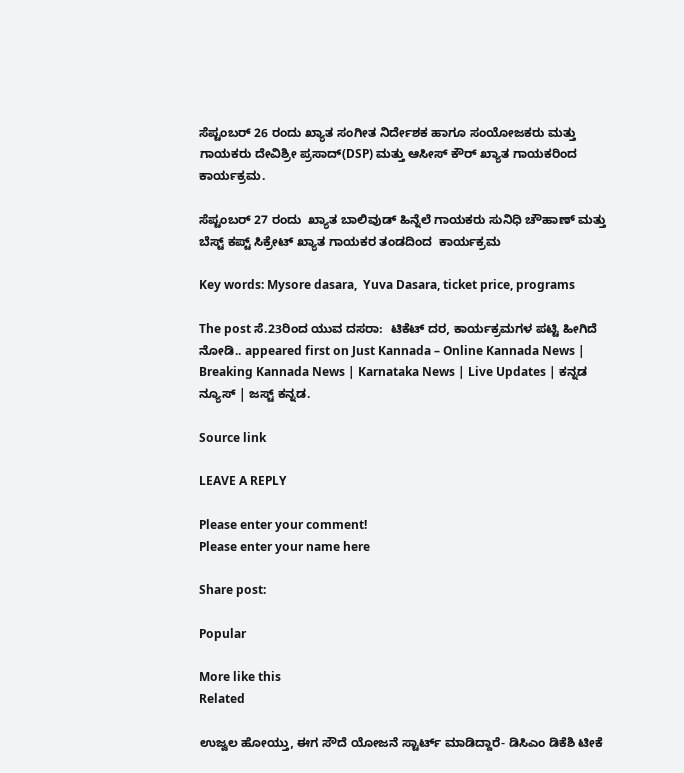ಸೆಪ್ಟಂಬರ್ 26 ರಂದು ಖ್ಯಾತ ಸಂಗೀತ ನಿರ್ದೇಶಕ ಹಾಗೂ ಸಂಯೋಜಕರು ಮತ್ತು ಗಾಯಕರು ದೇವಿಶ್ರೀ ಪ್ರಸಾದ್(DSP) ಮತ್ತು ಆಸೀಸ್ ಕೌರ್ ಖ್ಯಾತ ಗಾಯಕರಿಂದ ಕಾರ್ಯಕ್ರಮ.

ಸೆಪ್ಟಂಬರ್ 27 ರಂದು  ಖ್ಯಾತ ಬಾಲಿವುಡ್ ಹಿನ್ನೆಲೆ ಗಾಯಕರು ಸುನಿಧಿ ಚೌಹಾಣ್ ಮತ್ತು ಬೆಸ್ಟ್ ಕಪ್ಟ್ ಸಿಕ್ರೇಟ್ ಖ್ಯಾತ ಗಾಯಕರ ತಂಡದಿಂದ  ಕಾರ್ಯಕ್ರಮ

Key words: Mysore dasara,  Yuva Dasara, ticket price, programs

The post ಸೆ.23ರಿಂದ ಯುವ ದಸರಾ:  ಟಿಕೆಟ್ ದರ, ಕಾರ್ಯಕ್ರಮಗಳ ಪಟ್ಟಿ ಹೀಗಿದೆ ನೋಡಿ.. appeared first on Just Kannada – Online Kannada News | Breaking Kannada News | Karnataka News | Live Updates | ಕನ್ನಡ ನ್ಯೂಸ್ | ಜಸ್ಟ್ ಕನ್ನಡ.

Source link

LEAVE A REPLY

Please enter your comment!
Please enter your name here

Share post:

Popular

More like this
Related

ಉಜ್ವಲ ಹೋಯ್ತು, ಈಗ ಸೌದೆ ಯೋಜನೆ ಸ್ಟಾರ್ಟ್ ಮಾಡಿದ್ದಾರೆ- ಡಿಸಿಎಂ ಡಿಕೆಶಿ ಟೀಕೆ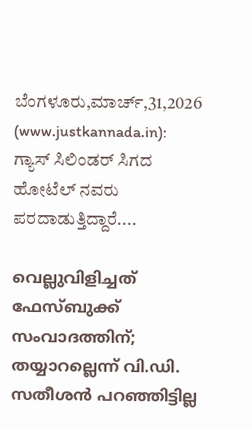ಬೆಂಗಳೂರು,ಮಾರ್ಚ್,31,2026 (www.justkannada.in):  ಗ್ಯಾಸ್ ಸಿಲಿಂಡರ್ ಸಿಗದ ಹೋಟೆಲ್ ನವರು ಪರದಾಡುತ್ತಿದ್ದಾರೆ....

വെല്ലുവിളിച്ചത് ഫേസ്ബുക്ക് സംവാദത്തിന്; തയ്യാറല്ലെന്ന് വി.ഡി. സതീശന്‍ പറഞ്ഞിട്ടില്ല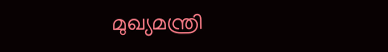മുഖ്യമന്ത്രി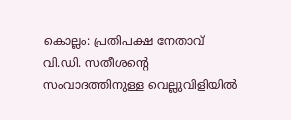കൊല്ലം: പ്രതിപക്ഷ നേതാവ് വി.ഡി. സതീശന്റെ സംവാദത്തിനുള്ള വെല്ലുവിളിയില്‍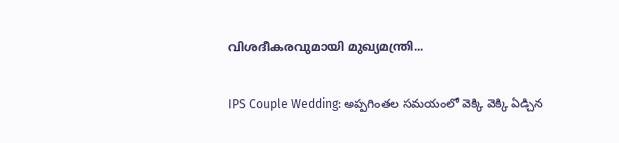വിശദീകരവുമായി മുഖ്യമന്ത്രി...

IPS Couple Wedding: అప్పగింతల సమయంలో వెక్కి వెక్కి ఏడ్చిన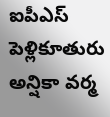ఐపీఎస్ పెళ్లికూతురు అన్షికా వర్మ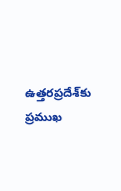ఉత్తరప్రదేశ్‌కు ప్రముఖ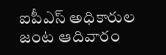ఐపీఎస్ అధికారుల జంట ఆదివారం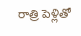రాత్రి పెళ్లితో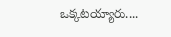ఒక్కటయ్యారు....